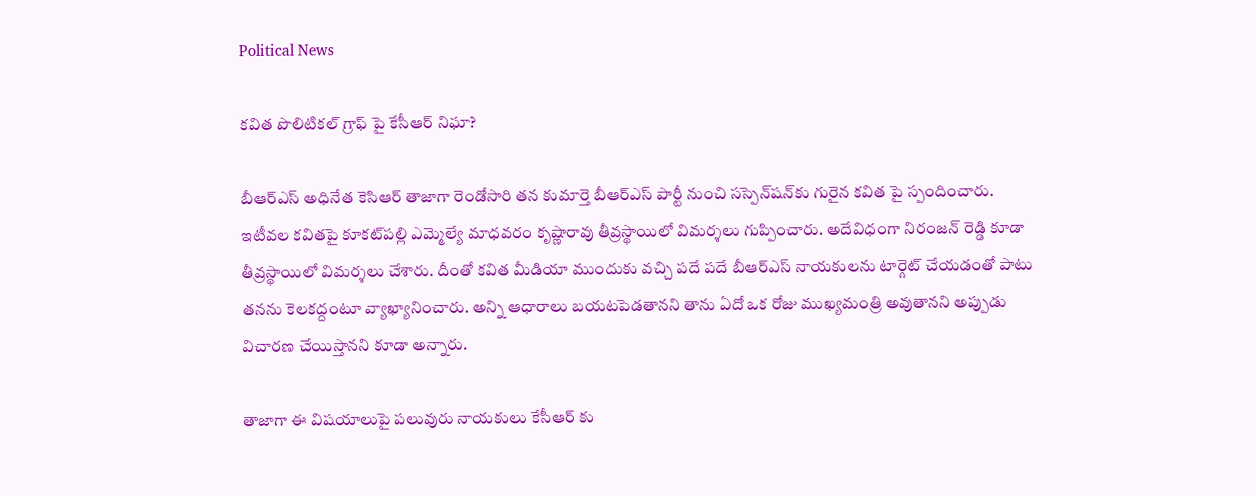Political News

క‌విత పొలిటికల్ గ్రాఫ్ పై కేసీఆర్ నిఘా?

బీఆర్ఎస్ అధినేత కెసిఆర్ తాజాగా రెండోసారి తన కుమార్తె బీఆర్ఎస్ పార్టీ నుంచి సస్పెన్‌ష‌న్‌కు గురైన కవిత పై స్పందించారు. ఇటీవల కవితపై కూకట్‌ప‌ల్లి ఎమ్మెల్యే మాధవరం కృష్ణారావు తీవ్రస్థాయిలో విమర్శలు గుప్పించారు. అదేవిధంగా నిరంజన్ రెడ్డి కూడా తీవ్రస్థాయిలో విమర్శలు చేశారు. దీంతో కవిత మీడియా ముందుకు వ‌చ్చి పదే పదే బీఆర్ఎస్ నాయకులను టార్గెట్ చేయడంతో పాటు తనను కెలకద్దంటూ వ్యాఖ్యానించారు. అన్ని ఆధారాలు బయటపెడతానని తాను ఏదో ఒక రోజు ముఖ్యమంత్రి అవుతానని అప్పుడు విచారణ చేయిస్తానని కూడా అన్నారు.

తాజాగా ఈ విషయాలుపై ప‌లువురు నాయకులు కేసీఆర్ కు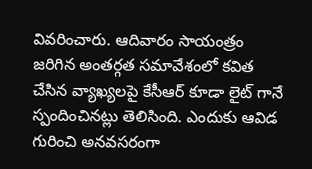వివరించారు. ఆదివారం సాయంత్రం జరిగిన అంతర్గత సమావేశంలో కవిత చేసిన వ్యాఖ్యలపై కేసీఆర్ కూడా లైట్ గానే స్పందించినట్లు తెలిసింది. ఎందుకు ఆవిడ గురించి అనవసరంగా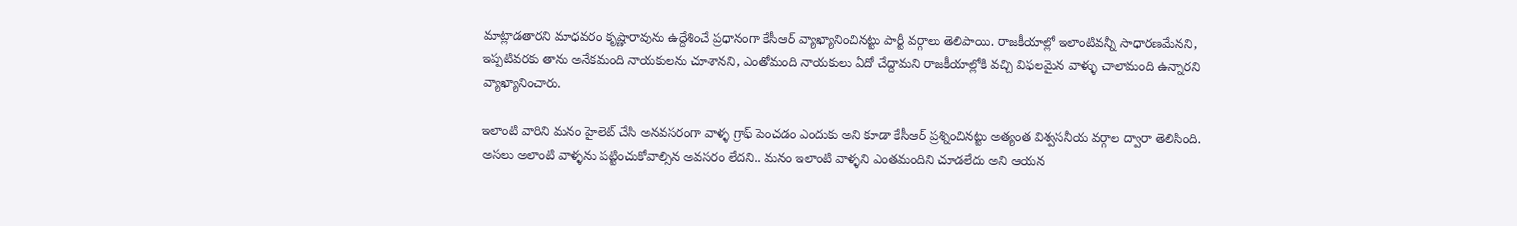మాట్లాడతారని మాధవరం కృష్ణారావును ఉద్దేశించే ప్రధానంగా కేసీఆర్ వ్యాఖ్యానించినట్టు పార్టీ వర్గాలు తెలిపాయి. రాజకీయాల్లో ఇలాంటివన్నీ సాధారణ‌మేన‌ని, ఇప్పటివరకు తాను అనేకమంది నాయకులను చూశానని, ఎంతోమంది నాయకులు ఏదో చేద్దామని రాజకీయాల్లోకి వచ్చి విఫలమైన వాళ్ళు చాలామంది ఉన్నారని వ్యాఖ్యానించారు.

ఇలాంటి వారిని మనం హైలెట్ చేసి అనవసరంగా వాళ్ళ గ్రాఫ్ పెంచడం ఎందుకు అని కూడా కేసీఆర్ ప్రశ్నించినట్టు అత్యంత విశ్వసనీయ‌ వర్గాల ద్వారా తెలిసింది. అసలు అలాంటి వాళ్ళను పట్టించుకోవాల్సిన అవసరం లేదని.. మనం ఇలాంటి వాళ్ళని ఎంతమందిని చూడలేదు అని ఆయన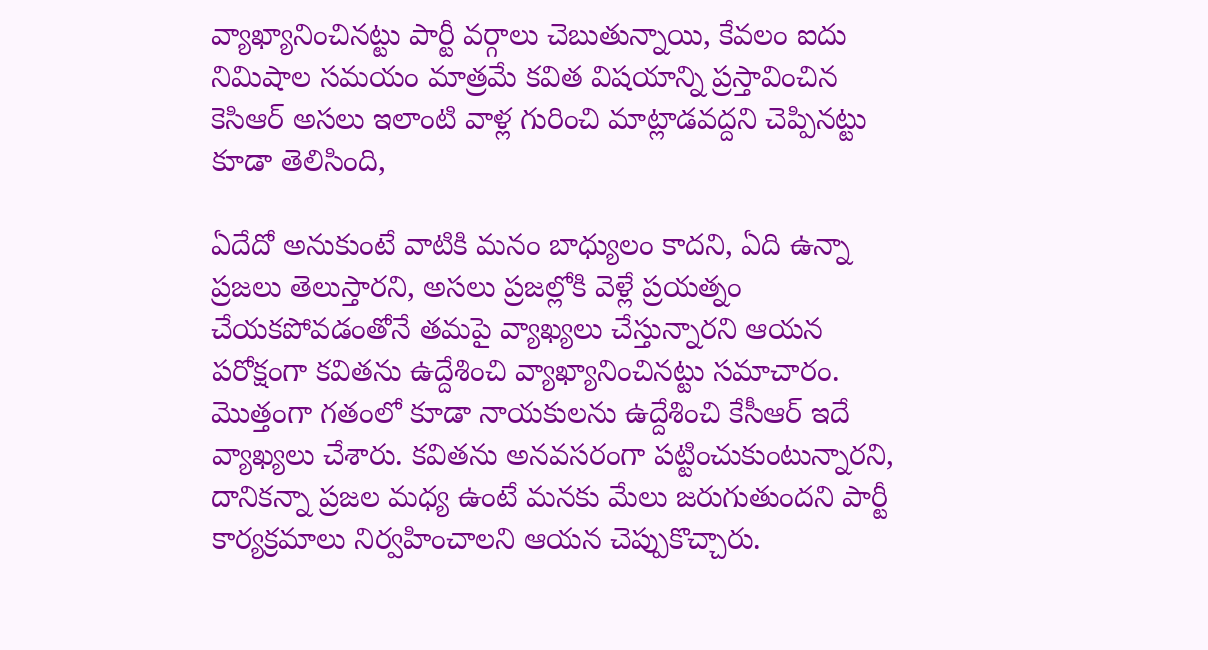వ్యాఖ్యానించినట్టు పార్టీ వర్గాలు చెబుతున్నాయి, కేవలం ఐదు నిమిషాల సమయం మాత్రమే కవిత విషయాన్ని ప్రస్తావించిన కెసిఆర్ అసలు ఇలాంటి వాళ్ల గురించి మాట్లాడవద్దని చెప్పినట్టు కూడా తెలిసింది,

ఏదేదో అనుకుంటే వాటికి మనం బాధ్యులం కాదని, ఏది ఉన్నా ప్రజలు తెలుస్తారని, అసలు ప్రజల్లోకి వెళ్లే ప్ర‌య‌త్నం చేయ‌క‌పోవ‌డంతోనే తమపై వ్యాఖ్యలు చేస్తున్నారని ఆయన పరోక్షంగా కవితను ఉద్దేశించి వ్యాఖ్యానించినట్టు సమాచారం. మొత్తంగా గతంలో కూడా నాయకులను ఉద్దేశించి కేసీఆర్ ఇదే వ్యాఖ్యలు చేశారు. కవితను అనవసరంగా పట్టించుకుంటున్నారని, దానికన్నా ప్రజల మధ్య ఉంటే మనకు మేలు జరుగుతుందని పార్టీ కార్యక్రమాలు నిర్వహించాలని ఆయన చెప్పుకొచ్చారు.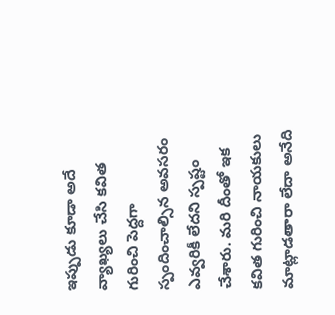ఇప్పుడు కూడా అదే వ్యాఖ్యలు చేసి కవిత గురించి పెద్దగా స్పందించాల్సిన అవసరం ఎవ్వరికీ లేదని స్పష్టం చేశారు. మరి దీంతో ఇక కవిత గురించి నాయకులు మాట్లాడతారా లేదా అనేది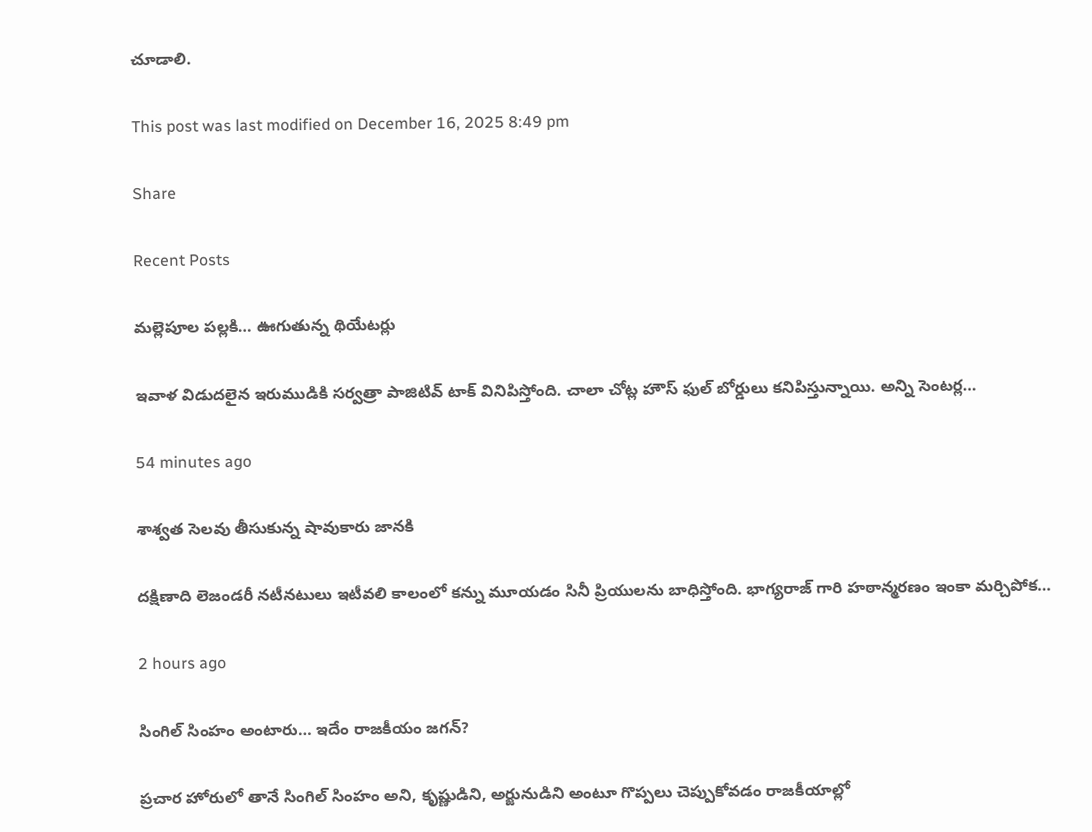చూడాలి.

This post was last modified on December 16, 2025 8:49 pm

Share

Recent Posts

మల్లెపూల పల్లకి… ఊగుతున్న థియేటర్లు

ఇవాళ విడుదలైన ఇరుముడికి సర్వత్రా పాజిటివ్ టాక్ వినిపిస్తోంది. చాలా చోట్ల హౌస్ ఫుల్ బోర్డులు కనిపిస్తున్నాయి. అన్ని సెంటర్ల…

54 minutes ago

శాశ్వత సెలవు తీసుకున్న షావుకారు జానకి

దక్షిణాది లెజండరీ నటీనటులు ఇటీవలి కాలంలో కన్ను మూయడం సినీ ప్రియులను బాధిస్తోంది. భాగ్యరాజ్ గారి హఠాన్మరణం ఇంకా మర్చిపోక…

2 hours ago

సింగిల్ సింహం అంటారు… ఇదేం రాజకీయం జగన్?

ప్రచార హోరులో తానే సింగిల్ సింహం అని, కృష్ణుడిని, అర్జునుడిని అంటూ గొప్పలు చెప్పుకోవడం రాజకీయాల్లో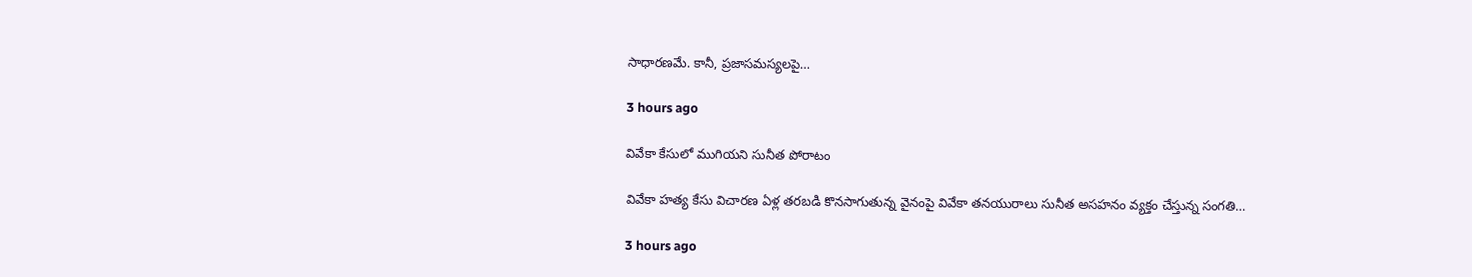సాధారణమే. కానీ, ప్రజాసమస్యలపై…

3 hours ago

వివేకా కేసులో ముగియని సునీత పోరాటం

వివేకా హత్య కేసు విచారణ ఏళ్ల తరబడి కొనసాగుతున్న వైనంపై వివేకా తనయురాలు సునీత అసహనం వ్యక్తం చేస్తున్న సంగతి…

3 hours ago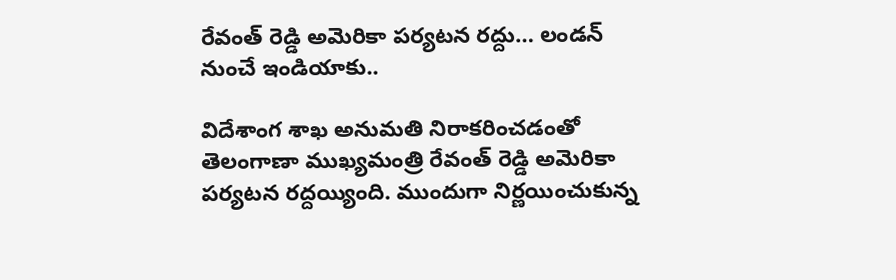రేవంత్ రెడ్డి అమెరికా పర్యటన రద్దు… లండన్ నుంచే ఇండియాకు..

విదేశాంగ శాఖ అనుమతి నిరాకరించడంతో తెలంగాణా ముఖ్యమంత్రి రేవంత్ రెడ్డి అమెరికా పర్యటన రద్దయ్యింది. ముందుగా నిర్ణయించుకున్న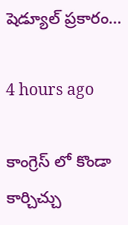షెడ్యూల్ ప్రకారం…

4 hours ago

కాంగ్రెస్ లో కొండా కార్చిచ్చు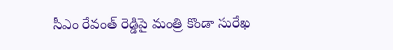సీఎం రేవంత్ రెడ్డిపై మంత్రి కొండా సురేఖ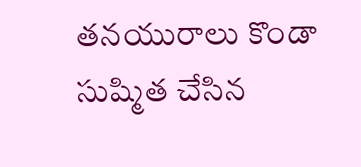తనయురాలు కొండా సుష్మిత చేసిన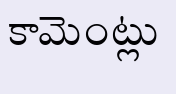కామెంట్లు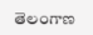తెలంగాణ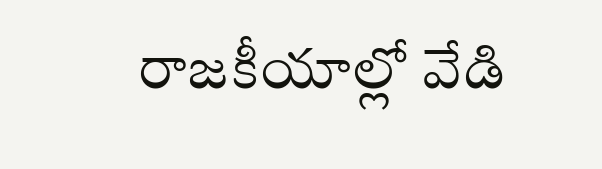రాజకీయాల్లో వేడి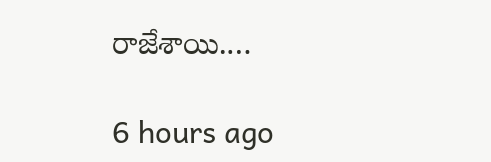రాజేశాయి.…

6 hours ago